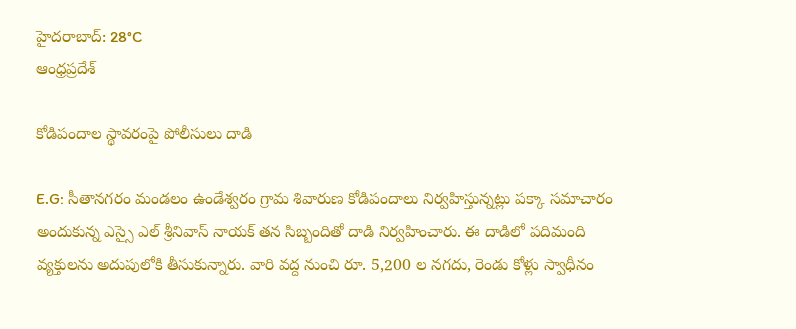హైదరాబాద్: 28°C
ఆంధ్రప్రదేశ్

కోడిపందాల స్థావరంపై పోలీసులు దాడి

E.G: సీతానగరం మండలం ఉండేశ్వరం గ్రామ శివారుణ కోడిపందాలు నిర్వహిస్తున్నట్లు పక్కా సమాచారం అందుకున్న ఎస్సై ఎల్ శ్రీనివాస్ నాయక్ తన సిబ్బందితో దాడి నిర్వహించారు. ఈ దాడిలో పదిమంది వ్యక్తులను అదుపులోకి తీసుకున్నారు. వారి వద్ద నుంచి రూ. 5,200 ల నగదు, రెండు కోళ్లు స్వాధీనం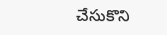చేసుకొని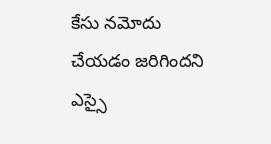కేసు నమోదు చేయడం జరిగిందని ఎస్సై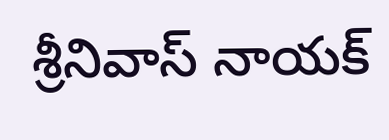శ్రీనివాస్ నాయక్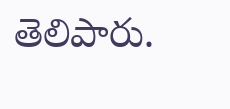తెలిపారు.